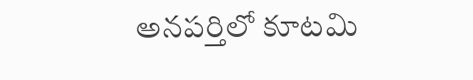అనపర్తిలో కూటమి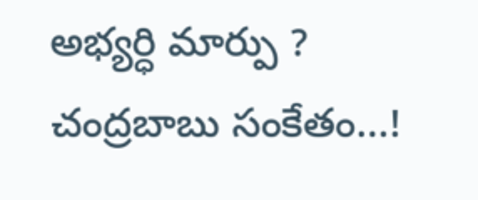అభ్యర్ధి మార్పు ? చంద్రబాబు సంకేతం...!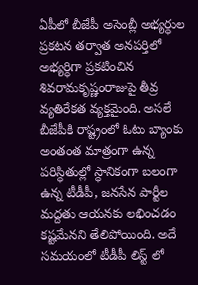ఏపీలో బీజేపీ అసెంబ్లీ అభ్యర్ధుల ప్రకటన తర్వాత అనపర్తిలో అభ్యర్ధిగా ప్రకటించిన శివరామకృష్ణంరాజుపై తీవ్ర వ్యతిరేకత వ్యక్తమైంది. అసలే బీజేపీకి రాష్ట్రంలో ఓటు బ్యాంకు అంతంత మాత్రంగా ఉన్న పరిస్ధితుల్లో స్ధానికంగా బలంగా ఉన్న టీడీపీ, జనసేన పార్టీల మద్దతు ఆయనకు లభించడం కష్టమేనని తేలిపోయింది. అదే సమయంలో టీడీపీ లిస్ట్ లో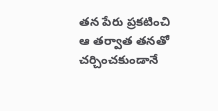తన పేరు ప్రకటించి ఆ తర్వాత తనతో చర్చించకుండానే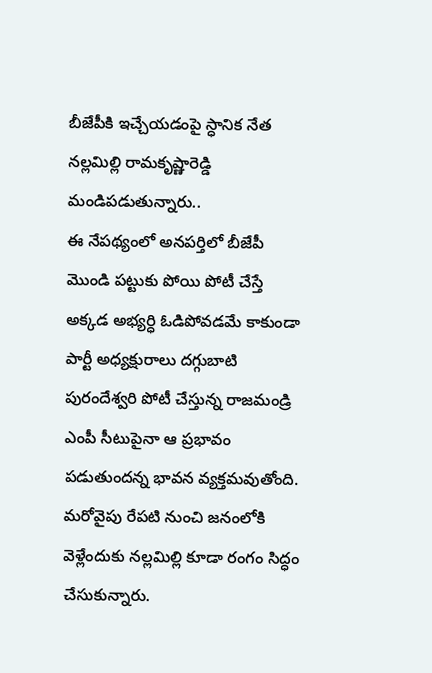బీజేపీకి ఇచ్చేయడంపై స్ధానిక నేత నల్లమిల్లి రామకృష్ణారెడ్డి మండిపడుతున్నారు..
ఈ నేపథ్యంలో అనపర్తిలో బీజేపీ మొండి పట్టుకు పోయి పోటీ చేస్తే అక్కడ అభ్యర్ధి ఓడిపోవడమే కాకుండా పార్టీ అధ్యక్షురాలు దగ్గుబాటి పురందేశ్వరి పోటీ చేస్తున్న రాజమండ్రి ఎంపీ సీటుపైనా ఆ ప్రభావం పడుతుందన్న భావన వ్యక్తమవుతోంది. మరోవైపు రేపటి నుంచి జనంలోకి వెళ్లేందుకు నల్లమిల్లి కూడా రంగం సిద్ధం చేసుకున్నారు.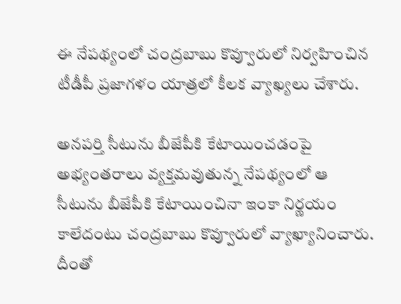ఈ నేపథ్యంలో చంద్రబాబు కొవ్వూరులో నిర్వహించిన టీడీపీ ప్రజాగళం యాత్రలో కీలక వ్యాఖ్యలు చేశారు.

అనపర్తి సీటును బీజేపీకి కేటాయించడంపై అభ్యంతరాలు వ్యక్తమవుతున్న నేపథ్యంలో ఆ సీటును బీజేపీకి కేటాయించినా ఇంకా నిర్ణయం కాలేదంటు చంద్రబాబు కొవ్వూరులో వ్యాఖ్యానించారు. దీంతో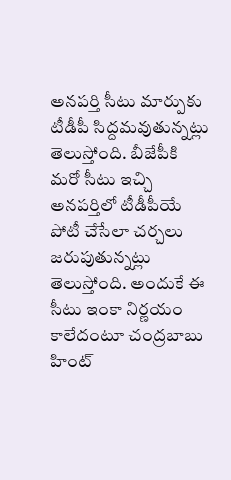అనపర్తి సీటు మార్పుకు టీడీపీ సిద్దమవుతున్నట్లు తెలుస్తోంది. బీజేపీకి మరో సీటు ఇచ్చి అనపర్తిలో టీడీపీయే పోటీ చేసేలా చర్చలు జరుపుతున్నట్లు తెలుస్తోంది. అందుకే ఈ సీటు ఇంకా నిర్ణయం కాలేదంటూ చంద్రబాబు హింట్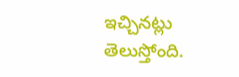ఇచ్చినట్లు తెలుస్తోంది.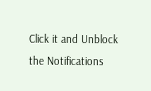Click it and Unblock the Notifications